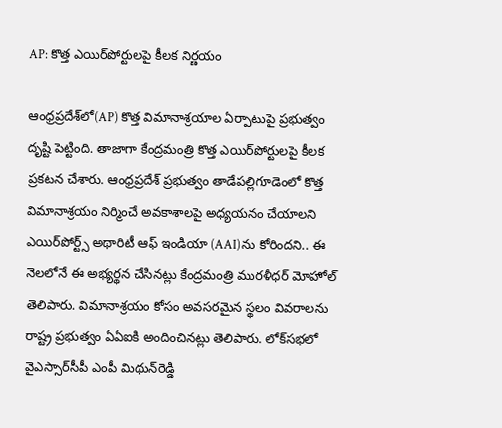AP: కొత్త ఎయిర్‌పోర్టులపై కీలక నిర్ణయం

ఆంధ్రప్రదేశ్‌లో(AP) కొత్త విమానాశ్రయాల ఏర్పాటుపై ప్రభుత్వం దృష్టి పెట్టింది. తాజాగా కేంద్రమంత్రి కొత్త ఎయిర్‌పోర్టులపై కీలక ప్రకటన చేశారు. ఆంధ్రప్రదేశ్ ప్రభుత్వం తాడేపల్లిగూడెంలో కొత్త విమానాశ్రయం నిర్మించే అవకాశాలపై అధ్యయనం చేయాలని ఎయిర్‌పోర్ట్స్‌ అథారిటీ ఆఫ్‌ ఇండియా (AAI)ను కోరిందని.. ఈ నెలలోనే ఈ అభ్యర్థన చేసినట్లు కేంద్రమంత్రి మురళీధర్‌ మోహోల్‌ తెలిపారు. విమానాశ్రయం కోసం అవసరమైన స్థలం వివరాలను రాష్ట్ర ప్రభుత్వం ఏఏఐకి అందించినట్లు తెలిపారు. లోక్‌సభలో వైఎస్సార్‌సీపీ ఎంపీ మిథున్‌రెడ్డి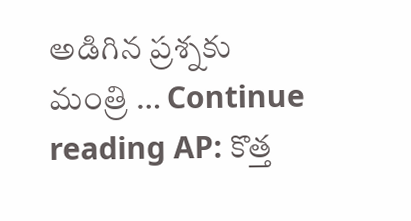అడిగిన ప్రశ్నకు మంత్రి … Continue reading AP: కొత్త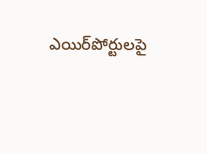ఎయిర్‌పోర్టులపై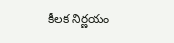కీలక నిర్ణయం